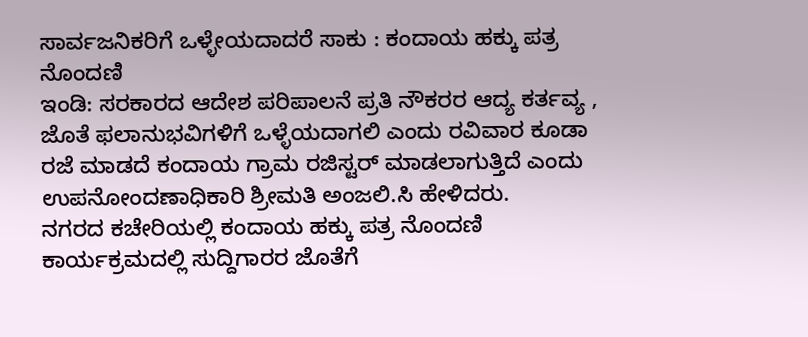ಸಾರ್ವಜನಿಕರಿಗೆ ಒಳ್ಳೇಯದಾದರೆ ಸಾಕು : ಕಂದಾಯ ಹಕ್ಕು ಪತ್ರ ನೊಂದಣಿ
ಇಂಡಿ: ಸರಕಾರದ ಆದೇಶ ಪರಿಪಾಲನೆ ಪ್ರತಿ ನೌಕರರ ಆದ್ಯ ಕರ್ತವ್ಯ , ಜೊತೆ ಫಲಾನುಭವಿಗಳಿಗೆ ಒಳ್ಳೆಯದಾಗಲಿ ಎಂದು ರವಿವಾರ ಕೂಡಾ ರಜೆ ಮಾಡದೆ ಕಂದಾಯ ಗ್ರಾಮ ರಜಿಸ್ಟರ್ ಮಾಡಲಾಗುತ್ತಿದೆ ಎಂದು ಉಪನೋಂದಣಾಧಿಕಾರಿ ಶ್ರೀಮತಿ ಅಂಜಲಿ.ಸಿ ಹೇಳಿದರು.
ನಗರದ ಕಚೇರಿಯಲ್ಲಿ ಕಂದಾಯ ಹಕ್ಕು ಪತ್ರ ನೊಂದಣಿ ಕಾರ್ಯಕ್ರಮದಲ್ಲಿ ಸುದ್ದಿಗಾರರ ಜೊತೆಗೆ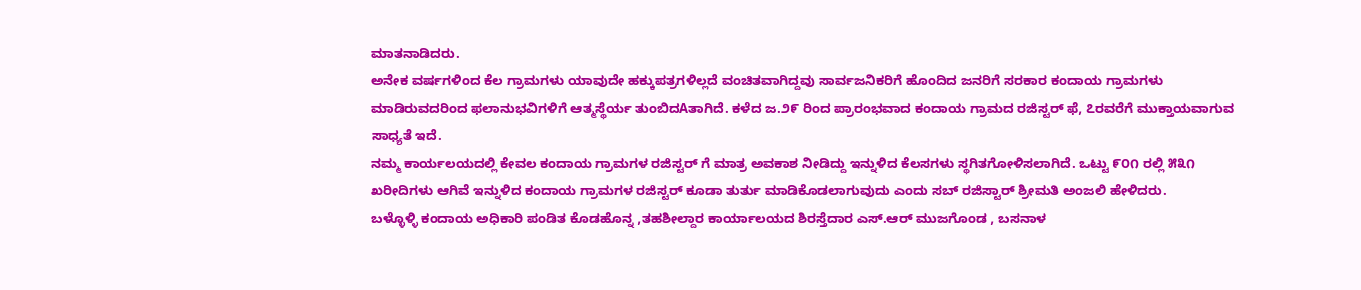ಮಾತನಾಡಿದರು.
ಅನೇಕ ವರ್ಷಗಳಿಂದ ಕೆಲ ಗ್ರಾಮಗಳು ಯಾವುದೇ ಹಕ್ಕುಪತ್ರಗಳಿಲ್ಲದೆ ವಂಚಿತವಾಗಿದ್ದವು ಸಾರ್ವಜನಿಕರಿಗೆ ಹೊಂದಿದ ಜನರಿಗೆ ಸರಕಾರ ಕಂದಾಯ ಗ್ರಾಮಗಳು ಮಾಡಿರುವದರಿಂದ ಫಲಾನುಭವಿಗಳಿಗೆ ಆತ್ಮಸ್ಥೆರ್ಯ ತುಂಬಿದAತಾಗಿದೆ. ಕಳೆದ ಜ.೨೯ ರಿಂದ ಪ್ರಾರಂಭವಾದ ಕಂದಾಯ ಗ್ರಾಮದ ರಜಿಸ್ಟರ್ ಫೆ, ೭ರವರೆಗೆ ಮುಕ್ತಾಯವಾಗುವ ಸಾಧ್ಯತೆ ಇದೆ.
ನಮ್ಮ ಕಾರ್ಯಲಯದಲ್ಲಿ ಕೇವಲ ಕಂದಾಯ ಗ್ರಾಮಗಳ ರಜಿಸ್ಟರ್ ಗೆ ಮಾತ್ರ ಅವಕಾಶ ನೀಡಿದ್ದು ಇನ್ನುಳಿದ ಕೆಲಸಗಳು ಸ್ಥಗಿತಗೋಳಿಸಲಾಗಿದೆ. ಒಟ್ಟು ೯೦೧ ರಲ್ಲಿ ೫೩೧ ಖರೀದಿಗಳು ಆಗಿವೆ ಇನ್ನುಳಿದ ಕಂದಾಯ ಗ್ರಾಮಗಳ ರಜಿಸ್ಟರ್ ಕೂಡಾ ತುರ್ತು ಮಾಡಿಕೊಡಲಾಗುವುದು ಎಂದು ಸಬ್ ರಜಿಸ್ಟಾರ್ ಶ್ರೀಮತಿ ಅಂಜಲಿ ಹೇಳಿದರು.
ಬಳ್ಳೊಳ್ಳಿ ಕಂದಾಯ ಅಧಿಕಾರಿ ಪಂಡಿತ ಕೊಡಹೊನ್ನ ,ತಹಶೀಲ್ದಾರ ಕಾರ್ಯಾಲಯದ ಶಿರಸ್ತೆದಾರ ಎಸ್.ಆರ್ ಮುಜಗೊಂಡ , ಬಸನಾಳ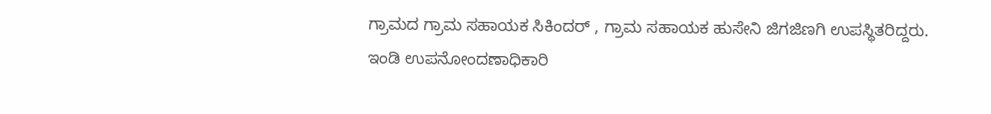ಗ್ರಾಮದ ಗ್ರಾಮ ಸಹಾಯಕ ಸಿಕಿಂದರ್ , ಗ್ರಾಮ ಸಹಾಯಕ ಹುಸೇನಿ ಜಿಗಜಿಣಗಿ ಉಪಸ್ಥಿತರಿದ್ದರು.
ಇಂಡಿ ಉಪನೋಂದಣಾಧಿಕಾರಿ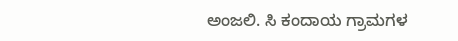ಅಂಜಲಿ. ಸಿ ಕಂದಾಯ ಗ್ರಾಮಗಳ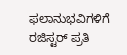ಫಲಾನುಭವಿಗಳಿಗೆ ರಜಿಸ್ಟರ್ ಪ್ರತಿ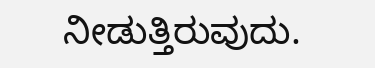ನೀಡುತ್ತಿರುವುದು.